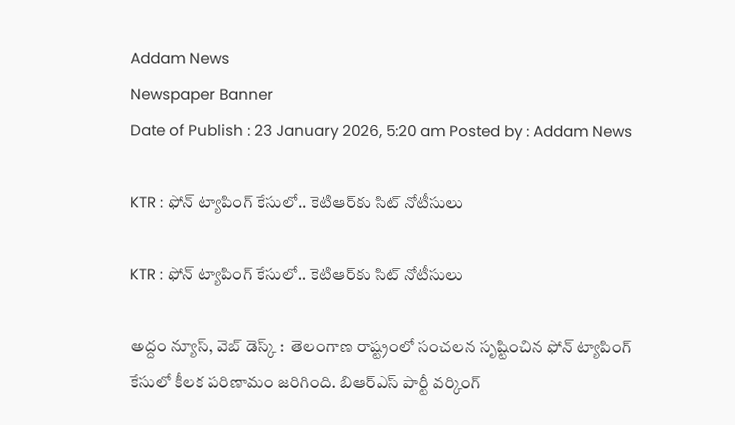Addam News
Newspaper Banner
Date of Publish : 23 January 2026, 5:20 am Posted by : Addam News

KTR : ఫోన్ ట్యాపింగ్ కేసులో.. కెటిఆర్‌కు సిట్ నోటీసులు

KTR : ఫోన్ ట్యాపింగ్ కేసులో.. కెటిఆర్‌కు సిట్ నోటీసులు

అద్దం న్యూస్, వెబ్ డెస్క్‌ :  తెలంగాణ రాష్ట్రంలో సంచ‌ల‌న సృష్టించిన‌ ఫోన్ ట్యాపింగ్ కేసులో కీల‌క ప‌రిణామం జ‌రిగింది. బిఆర్ఎస్ పార్టీ వ‌ర్కింగ్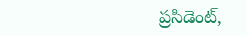ప్ర‌సిడెంట్,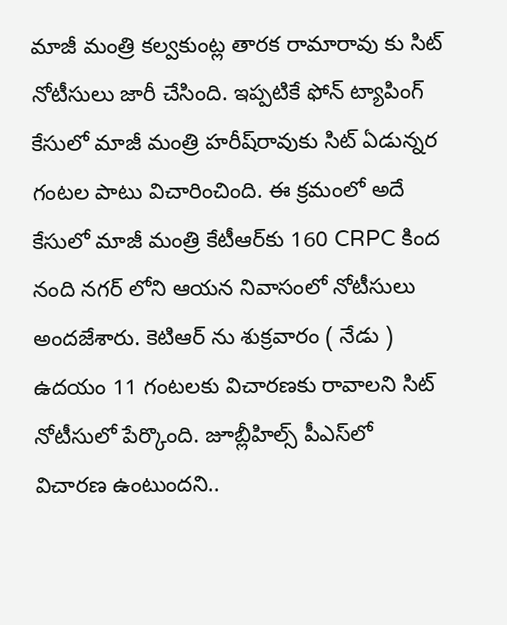మాజీ మంత్రి క‌ల్వ‌కుంట్ల తార‌క రామారావు కు సిట్ నోటీసులు జారీ చేసింది. ఇప్ప‌టికే ఫోన్ ట్యాపింగ్ కేసులో మాజీ మంత్రి హ‌రీష్‌రావుకు సిట్ ఏడున్న‌ర గంట‌ల పాటు విచారించింది. ఈ క్రమంలో అదే కేసులో మాజీ మంత్రి కేటీఆర్‌కు 160 CRPC కింద నంది నగర్ లోని ఆయన నివాసంలో నోటీసులు అందజేశారు. కెటిఆర్ ను శుక్ర‌వారం ( నేడు ) ఉదయం 11 గంట‌ల‌కు విచార‌ణ‌కు రావాల‌ని సిట్ నోటీసులో పేర్కొంది. జూబ్లీహిల్స్ పీఎస్‌లో విచారణ‌ ఉంటుందని..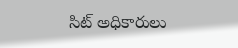సిట్‌ అధికారులు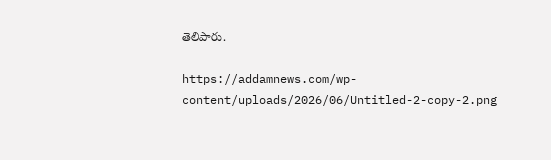తెలిపారు.

https://addamnews.com/wp-content/uploads/2026/06/Untitled-2-copy-2.png